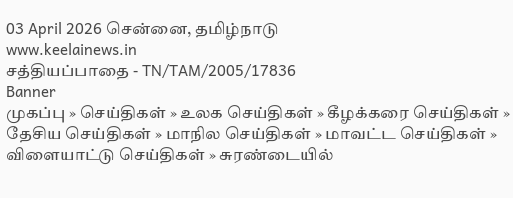03 April 2026 சென்னை, தமிழ்நாடு
www.keelainews.in
சத்தியப்பாதை - TN/TAM/2005/17836
Banner
முகப்பு » செய்திகள் » உலக செய்திகள் » கீழக்கரை செய்திகள் » தேசிய செய்திகள் » மாநில செய்திகள் » மாவட்ட செய்திகள் » விளையாட்டு செய்திகள் » சுரண்டையில்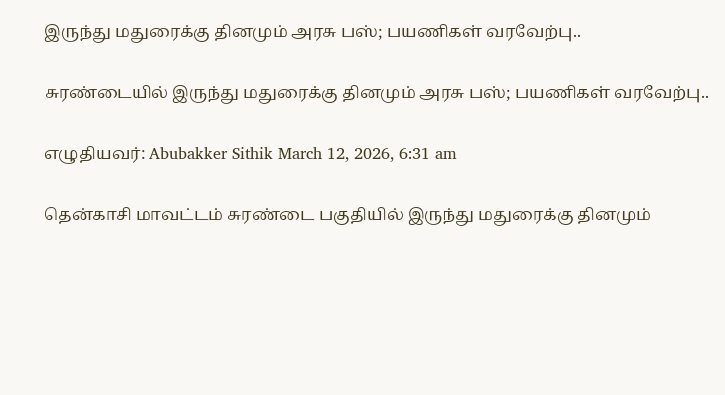இருந்து மதுரைக்கு தினமும் அரசு பஸ்; பயணிகள் வரவேற்பு..

சுரண்டையில் இருந்து மதுரைக்கு தினமும் அரசு பஸ்; பயணிகள் வரவேற்பு..

எழுதியவர்: Abubakker Sithik March 12, 2026, 6:31 am

தென்காசி மாவட்டம் சுரண்டை பகுதியில் இருந்து மதுரைக்கு தினமும்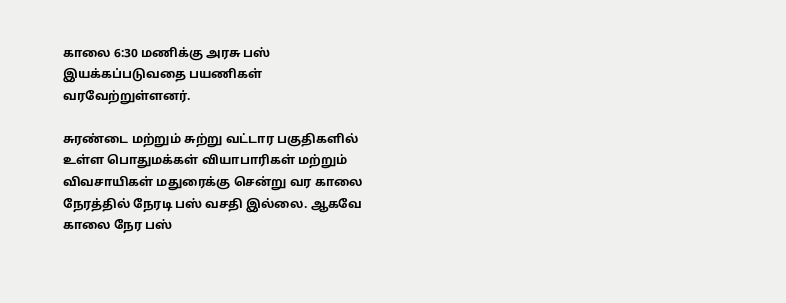காலை 6:30 மணிக்கு அரசு பஸ் இயக்கப்படுவதை பயணிகள் வரவேற்றுள்ளனர்.

சுரண்டை மற்றும் சுற்று வட்டார பகுதிகளில் உள்ள பொதுமக்கள் வியாபாரிகள் மற்றும் விவசாயிகள் மதுரைக்கு சென்று வர காலை நேரத்தில் நேரடி பஸ் வசதி இல்லை. ஆகவே காலை நேர பஸ்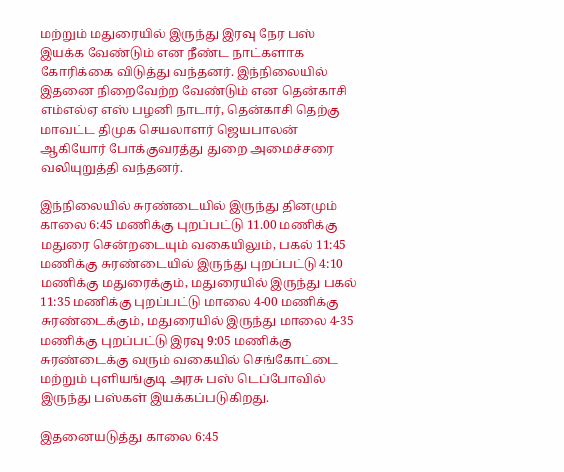மற்றும் மதுரையில் இருந்து இரவு நேர பஸ் இயக்க வேண்டும் என நீண்ட நாட்களாக கோரிக்கை விடுத்து வந்தனர். இந்நிலையில் இதனை நிறைவேற்ற வேண்டும் என தென்காசி எம்எல்ஏ எஸ் பழனி நாடார், தென்காசி தெற்கு மாவட்ட திமுக செயலாளர் ஜெயபாலன் ஆகியோர் போக்குவரத்து துறை அமைச்சரை வலியுறுத்தி வந்தனர்.

இந்நிலையில் சுரண்டையில் இருந்து தினமும் காலை 6:45 மணிக்கு புறப்பட்டு 11.00 மணிக்கு மதுரை சென்றடையும் வகையிலும், பகல் 11:45 மணிக்கு சுரண்டையில் இருந்து புறப்பட்டு 4:10 மணிக்கு மதுரைக்கும், மதுரையில் இருந்து பகல் 11:35 மணிக்கு புறப்பட்டு மாலை 4-00 மணிக்கு சுரண்டைக்கும், மதுரையில் இருந்து மாலை 4-35 மணிக்கு புறப்பட்டு இரவு 9:05 மணிக்கு சுரண்டைக்கு வரும் வகையில் செங்கோட்டை மற்றும் புளியங்குடி அரசு பஸ் டெப்போவில் இருந்து பஸ்கள் இயக்கப்படுகிறது.

இதனையடுத்து காலை 6:45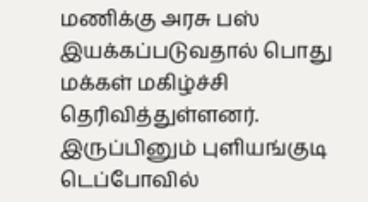மணிக்கு அரசு பஸ் இயக்கப்படுவதால் பொது மக்கள் மகிழ்ச்சி தெரிவித்துள்ளனர். இருப்பினும் புளியங்குடி டெப்போவில்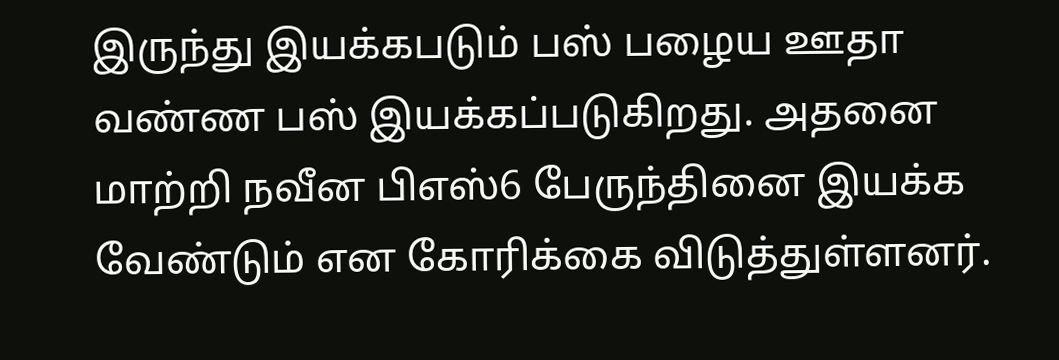இருந்து இயக்கபடும் பஸ் பழைய ஊதா வண்ண பஸ் இயக்கப்படுகிறது. அதனை மாற்றி நவீன பிஎஸ்6 பேருந்தினை இயக்க வேண்டும் என கோரிக்கை விடுத்துள்ளனர்.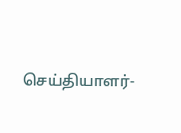செய்தியாளர்-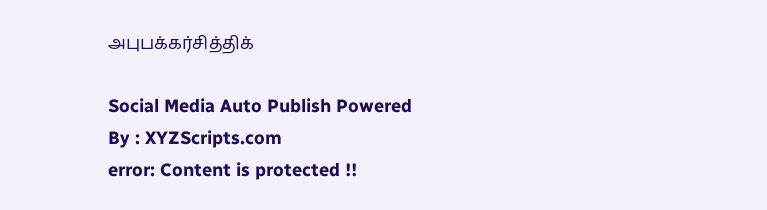அபுபக்கர்சித்திக்

Social Media Auto Publish Powered By : XYZScripts.com
error: Content is protected !!